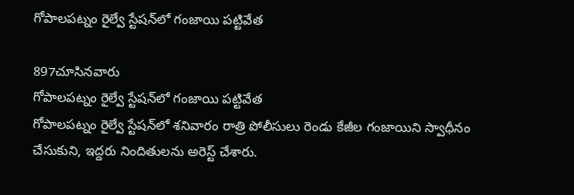గోపాలపట్నం రైల్వే స్టేషన్‌లో గంజాయి పట్టివేత

897చూసినవారు
గోపాలపట్నం రైల్వే స్టేషన్‌లో గంజాయి పట్టివేత
గోపాలపట్నం రైల్వే స్టేషన్‌లో శనివారం రాత్రి పోలీసులు రెండు కేజీల గంజాయిని స్వాధీనం చేసుకుని, ఇద్దరు నిందితులను అరెస్ట్ చేశారు.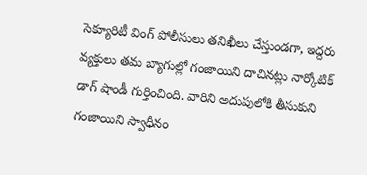సెక్యూరిటీ వింగ్ పోలీసులు తనిఖీలు చేస్తుండగా, ఇద్దరు వ్యక్తులు తమ బ్యాగుల్లో గంజాయిని దాచినట్లు నార్కోటిక్ డాగ్ షాండీ గుర్తించింది. వారిని అదుపులోకి తీసుకుని గంజాయిని స్వాధీనం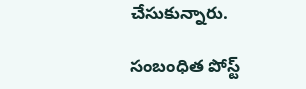చేసుకున్నారు.

సంబంధిత పోస్ట్